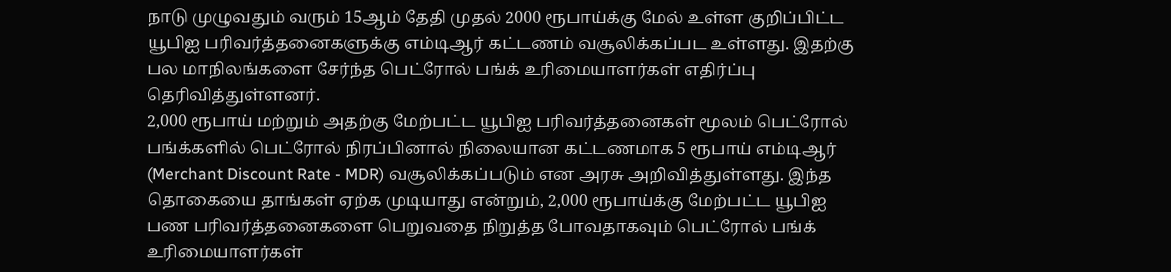நாடு முழுவதும் வரும் 15ஆம் தேதி முதல் 2000 ரூபாய்க்கு மேல் உள்ள குறிப்பிட்ட யூபிஐ பரிவர்த்தனைகளுக்கு எம்டிஆர் கட்டணம் வசூலிக்கப்பட உள்ளது. இதற்கு பல மாநிலங்களை சேர்ந்த பெட்ரோல் பங்க் உரிமையாளர்கள் எதிர்ப்பு தெரிவித்துள்ளனர்.
2,000 ரூபாய் மற்றும் அதற்கு மேற்பட்ட யூபிஐ பரிவர்த்தனைகள் மூலம் பெட்ரோல் பங்க்களில் பெட்ரோல் நிரப்பினால் நிலையான கட்டணமாக 5 ரூபாய் எம்டிஆர் (Merchant Discount Rate - MDR) வசூலிக்கப்படும் என அரசு அறிவித்துள்ளது. இந்த தொகையை தாங்கள் ஏற்க முடியாது என்றும், 2,000 ரூபாய்க்கு மேற்பட்ட யூபிஐ பண பரிவர்த்தனைகளை பெறுவதை நிறுத்த போவதாகவும் பெட்ரோல் பங்க் உரிமையாளர்கள்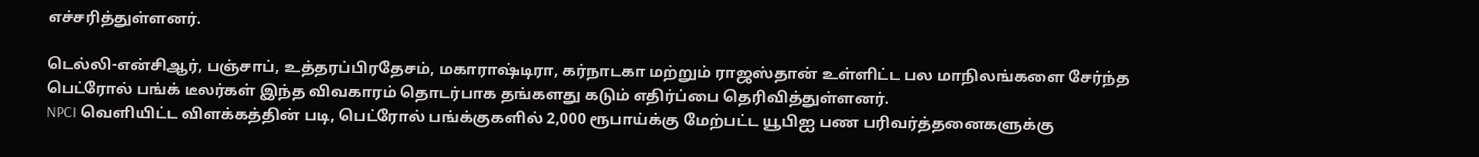எச்சரித்துள்ளனர்.

டெல்லி-என்சிஆர், பஞ்சாப், உத்தரப்பிரதேசம், மகாராஷ்டிரா, கர்நாடகா மற்றும் ராஜஸ்தான் உள்ளிட்ட பல மாநிலங்களை சேர்ந்த பெட்ரோல் பங்க் டீலர்கள் இந்த விவகாரம் தொடர்பாக தங்களது கடும் எதிர்ப்பை தெரிவித்துள்ளனர்.
NPCI வெளியிட்ட விளக்கத்தின் படி, பெட்ரோல் பங்க்குகளில் 2,000 ரூபாய்க்கு மேற்பட்ட யூபிஐ பண பரிவர்த்தனைகளுக்கு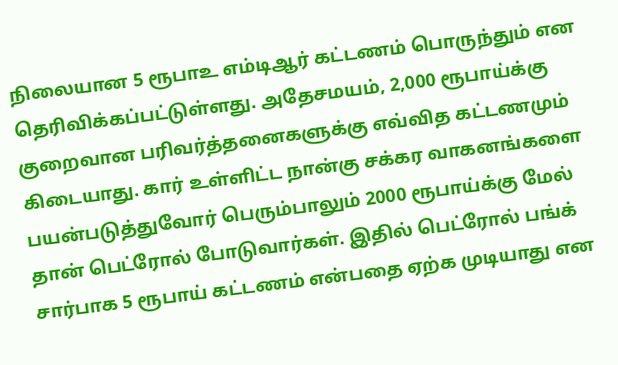நிலையான 5 ரூபாஉ எம்டிஆர் கட்டணம் பொருந்தும் என தெரிவிக்கப்பட்டுள்ளது. அதேசமயம், 2,000 ரூபாய்க்கு குறைவான பரிவர்த்தனைகளுக்கு எவ்வித கட்டணமும் கிடையாது. கார் உள்ளிட்ட நான்கு சக்கர வாகனங்களை பயன்படுத்துவோர் பெரும்பாலும் 2000 ரூபாய்க்கு மேல் தான் பெட்ரோல் போடுவார்கள். இதில் பெட்ரோல் பங்க் சார்பாக 5 ரூபாய் கட்டணம் என்பதை ஏற்க முடியாது என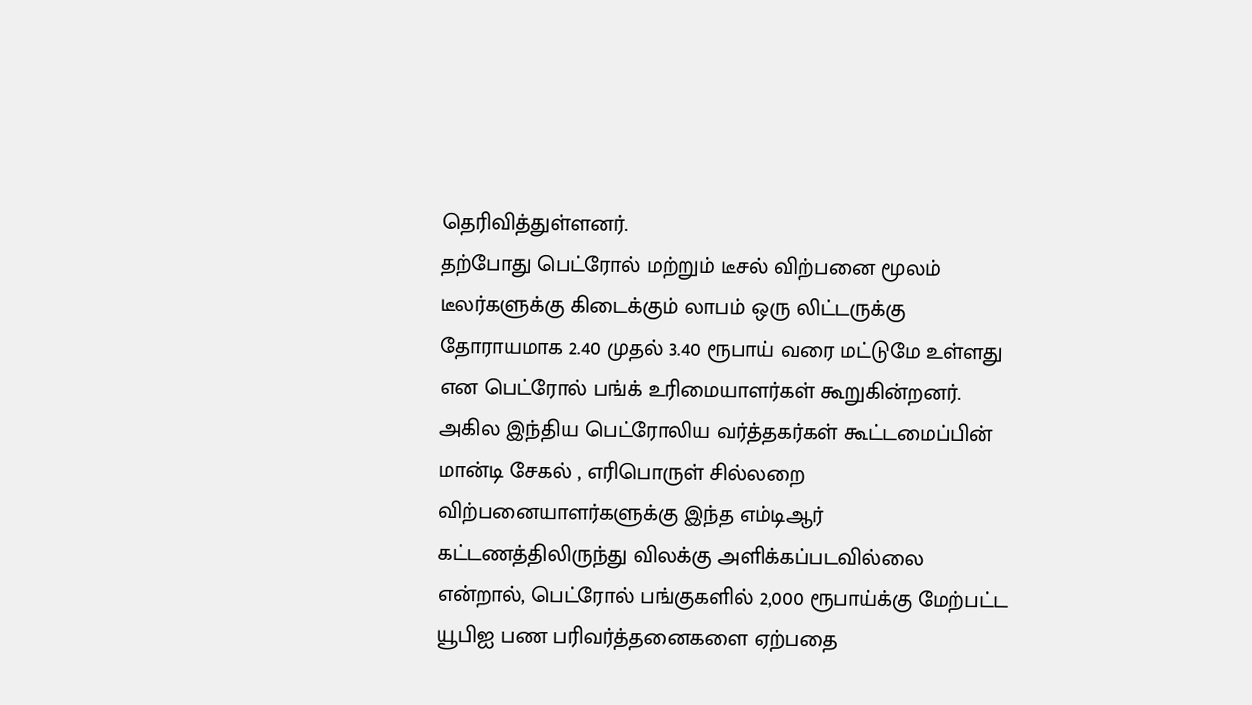தெரிவித்துள்ளனர்.
தற்போது பெட்ரோல் மற்றும் டீசல் விற்பனை மூலம் டீலர்களுக்கு கிடைக்கும் லாபம் ஒரு லிட்டருக்கு தோராயமாக 2.40 முதல் 3.40 ரூபாய் வரை மட்டுமே உள்ளது என பெட்ரோல் பங்க் உரிமையாளர்கள் கூறுகின்றனர். அகில இந்திய பெட்ரோலிய வர்த்தகர்கள் கூட்டமைப்பின் மான்டி சேகல் , எரிபொருள் சில்லறை விற்பனையாளர்களுக்கு இந்த எம்டிஆர் கட்டணத்திலிருந்து விலக்கு அளிக்கப்படவில்லை என்றால், பெட்ரோல் பங்குகளில் 2,000 ரூபாய்க்கு மேற்பட்ட யூபிஐ பண பரிவர்த்தனைகளை ஏற்பதை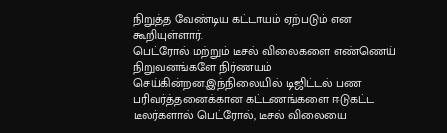நிறுத்த வேண்டிய கட்டாயம் ஏற்படும் என கூறியுள்ளார்.
பெட்ரோல் மற்றும் டீசல் விலைகளை எண்ணெய் நிறுவனங்களே நிர்ணயம் செய்கின்றன.இந்நிலையில் டிஜிட்டல் பண பரிவர்த்தனைக்கான கட்டணங்களை ஈடுகட்ட டீலர்களால் பெட்ரோல், டீசல் விலையை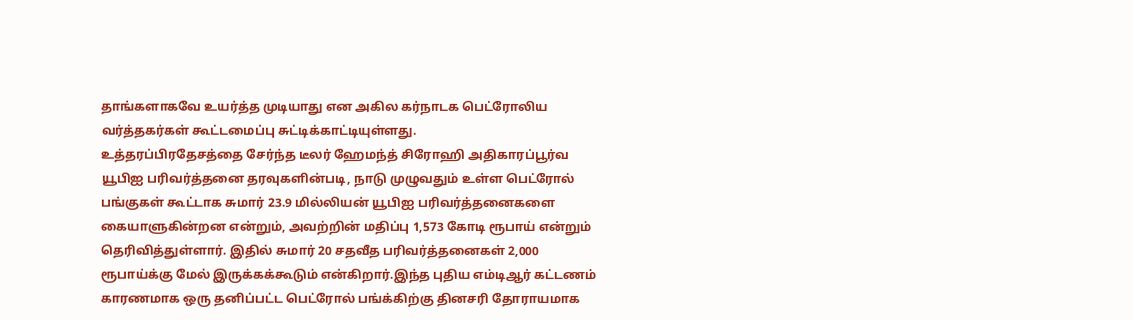தாங்களாகவே உயர்த்த முடியாது என அகில கர்நாடக பெட்ரோலிய வர்த்தகர்கள் கூட்டமைப்பு சுட்டிக்காட்டியுள்ளது.
உத்தரப்பிரதேசத்தை சேர்ந்த டீலர் ஹேமந்த் சிரோஹி அதிகாரப்பூர்வ யூபிஐ பரிவர்த்தனை தரவுகளின்படி, நாடு முழுவதும் உள்ள பெட்ரோல் பங்குகள் கூட்டாக சுமார் 23.9 மில்லியன் யூபிஐ பரிவர்த்தனைகளை கையாளுகின்றன என்றும், அவற்றின் மதிப்பு 1,573 கோடி ரூபாய் என்றும் தெரிவித்துள்ளார். இதில் சுமார் 20 சதவீத பரிவர்த்தனைகள் 2,000 ரூபாய்க்கு மேல் இருக்கக்கூடும் என்கிறார்.இந்த புதிய எம்டிஆர் கட்டணம் காரணமாக ஒரு தனிப்பட்ட பெட்ரோல் பங்க்கிற்கு தினசரி தோராயமாக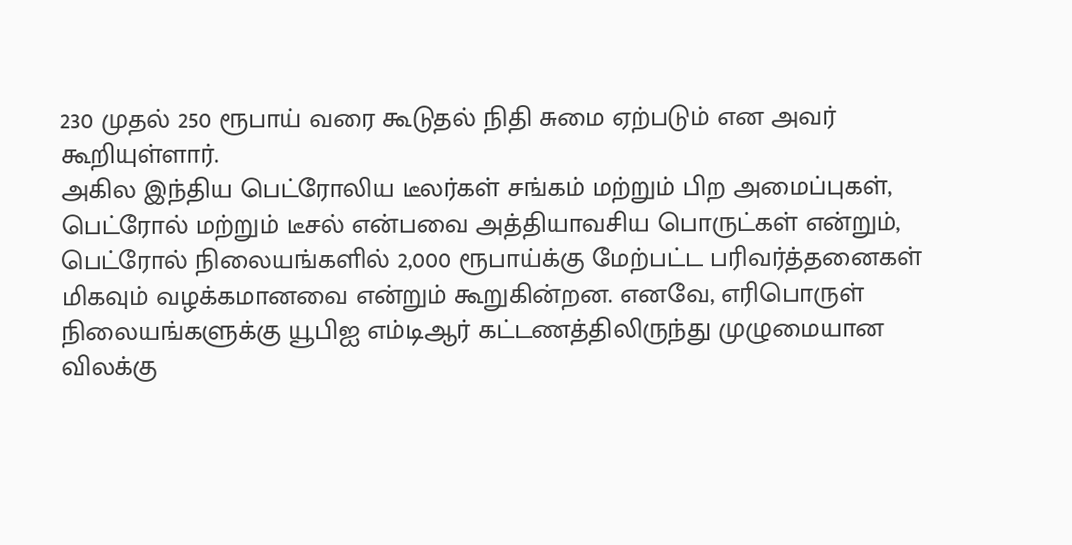230 முதல் 250 ரூபாய் வரை கூடுதல் நிதி சுமை ஏற்படும் என அவர் கூறியுள்ளார்.
அகில இந்திய பெட்ரோலிய டீலர்கள் சங்கம் மற்றும் பிற அமைப்புகள், பெட்ரோல் மற்றும் டீசல் என்பவை அத்தியாவசிய பொருட்கள் என்றும், பெட்ரோல் நிலையங்களில் 2,000 ரூபாய்க்கு மேற்பட்ட பரிவர்த்தனைகள் மிகவும் வழக்கமானவை என்றும் கூறுகின்றன. எனவே, எரிபொருள் நிலையங்களுக்கு யூபிஐ எம்டிஆர் கட்டணத்திலிருந்து முழுமையான விலக்கு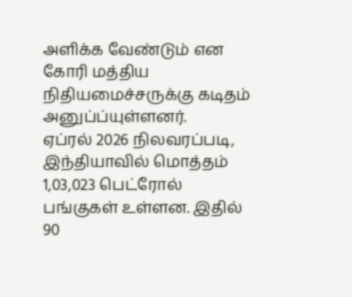அளிக்க வேண்டும் என கோரி மத்திய நிதியமைச்சருக்கு கடிதம் அனுப்ப்யுள்ளனர்.
ஏப்ரல் 2026 நிலவரப்படி, இந்தியாவில் மொத்தம் 1,03,023 பெட்ரோல் பங்குகள் உள்ளன. இதில் 90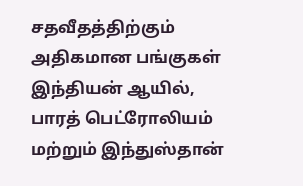சதவீதத்திற்கும் அதிகமான பங்குகள் இந்தியன் ஆயில், பாரத் பெட்ரோலியம் மற்றும் இந்துஸ்தான்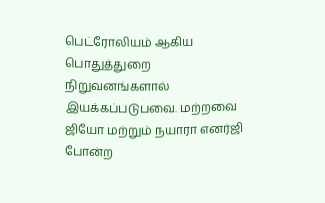பெட்ரோலியம் ஆகிய பொதுத்துறை நிறுவனங்களால் இயக்கப்படுபவை. மற்றவை ஜியோ மற்றும் நயாரா எனர்ஜி போன்ற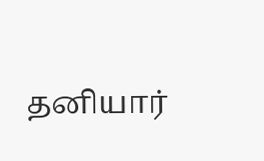தனியார்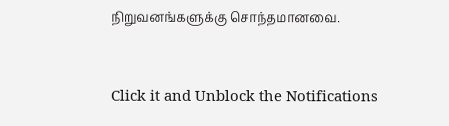நிறுவனங்களுக்கு சொந்தமானவை.


Click it and Unblock the Notifications